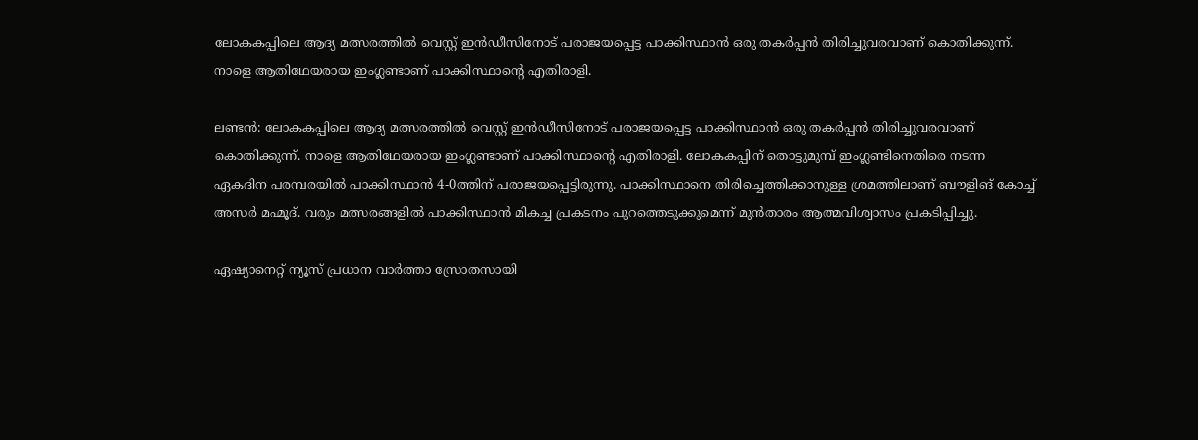ലോകകപ്പിലെ ആദ്യ മത്സരത്തില്‍ വെസ്റ്റ് ഇന്‍ഡീസിനോട് പരാജയപ്പെട്ട പാക്കിസ്ഥാന്‍ ഒരു തകര്‍പ്പന്‍ തിരിച്ചുവരവാണ് കൊതിക്കുന്ന്. നാളെ ആതിഥേയരായ ഇംഗ്ലണ്ടാണ് പാക്കിസ്ഥാന്റെ എതിരാളി.

ലണ്ടന്‍: ലോകകപ്പിലെ ആദ്യ മത്സരത്തില്‍ വെസ്റ്റ് ഇന്‍ഡീസിനോട് പരാജയപ്പെട്ട പാക്കിസ്ഥാന്‍ ഒരു തകര്‍പ്പന്‍ തിരിച്ചുവരവാണ് കൊതിക്കുന്ന്. നാളെ ആതിഥേയരായ ഇംഗ്ലണ്ടാണ് പാക്കിസ്ഥാന്റെ എതിരാളി. ലോകകപ്പിന് തൊട്ടുമുമ്പ് ഇംഗ്ലണ്ടിനെതിരെ നടന്ന ഏകദിന പരമ്പരയില്‍ പാക്കിസ്ഥാന്‍ 4-0ത്തിന് പരാജയപ്പെട്ടിരുന്നു. പാക്കിസ്ഥാനെ തിരിച്ചെത്തിക്കാനുള്ള ശ്രമത്തിലാണ് ബൗളിങ് കോച്ച് അസര്‍ മഹ്മൂദ്. വരും മത്സരങ്ങളില്‍ പാക്കിസ്ഥാന്‍ മികച്ച പ്രകടനം പുറത്തെടുക്കുമെന്ന് മുന്‍താരം ആത്മവിശ്വാസം പ്രകടിപ്പിച്ചു.

ഏഷ്യാനെറ്റ് ന്യൂസ് പ്രധാന വാർത്താ സ്രോതസായി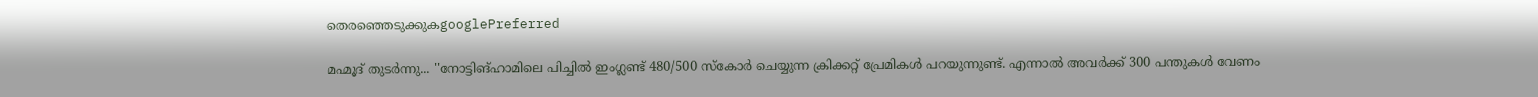തെരഞ്ഞെടുക്കുകgooglePreferred

മഹ്മൂദ് തുടര്‍ന്നു... ''നോട്ടിങ്ഹാമിലെ പിച്ചില്‍ ഇംഗ്ലണ്ട് 480/500 സ്‌കോര്‍ ചെയ്യുന്ന ക്രിക്കറ്റ് പ്രേമികള്‍ പറയുന്നുണ്ട്. എന്നാല്‍ അവര്‍ക്ക് 300 പന്തുകള്‍ വേണം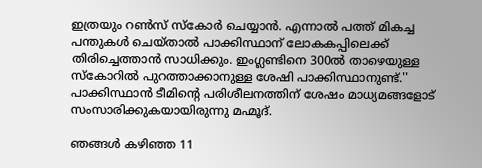ഇത്രയും റണ്‍സ് സ്‌കോര്‍ ചെയ്യാന്‍. എന്നാല്‍ പത്ത് മികച്ച പന്തുകള്‍ ചെയ്താല്‍ പാക്കിസ്ഥാന് ലോകകപ്പിലെക്ക് തിരിച്ചെത്താന്‍ സാധിക്കും. ഇംഗ്ലണ്ടിനെ 300ല്‍ താഴെയുള്ള സ്‌കോറില്‍ പുറത്താക്കാനുള്ള ശേഷി പാക്കിസ്ഥാനുണ്ട്.'' പാക്കിസ്ഥാന്‍ ടീമിന്റെ പരിശീലനത്തിന് ശേഷം മാധ്യമങ്ങളോട് സംസാരിക്കുകയായിരുന്നു മഹ്മൂദ്.

ഞങ്ങള്‍ കഴിഞ്ഞ 11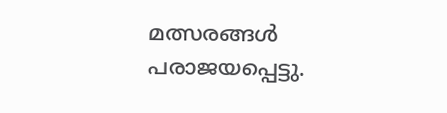മത്സരങ്ങള്‍ പരാജയപ്പെട്ടു.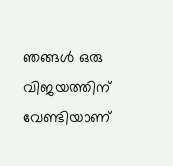ഞങ്ങള്‍ ഒരു വിജയത്തിന് വേണ്ടിയാണ്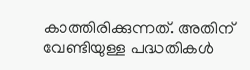കാത്തിരിക്കുന്നത്. അതിന് വേണ്ടിയുള്ള പദ്ധതികള്‍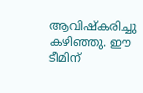ആവിഷ്‌കരിച്ചു കഴിഞ്ഞു. ഈ ടീമിന്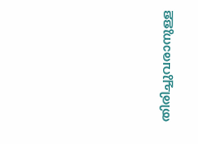തിരിച്ചുവരാനുള്ള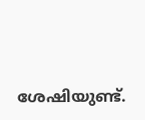ശേഷിയുണ്ട്.